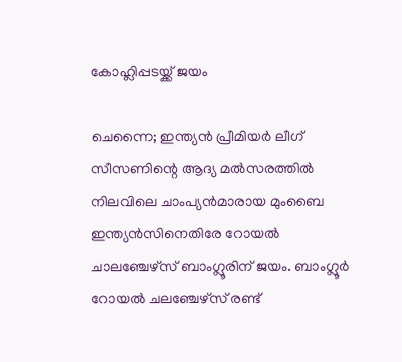കോഹ്ലിപ്പടയ്ക്ക് ജയം

ചെന്നൈ; ഇന്ത്യന്‍ പ്രീമിയര്‍ ലീഗ് സീസണിന്റെ ആദ്യ മല്‍സരത്തില്‍ നിലവിലെ ചാംപ്യന്‍മാരായ മുംബൈ ഇന്ത്യന്‍സിനെതിരേ റോയല്‍ ചാലഞ്ചേഴ്സ് ബാംഗ്ലൂരിന് ജയം. ബാംഗ്ലൂര്‍ റോയല്‍ ചലഞ്ചേഴ്സ് രണ്ട്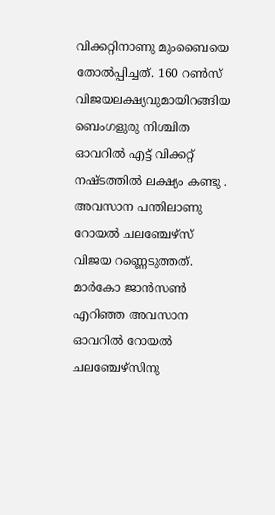വിക്കറ്റിനാണു മുംബൈയെ തോല്‍പ്പിച്ചത്. 160 റണ്‍സ് വിജയലക്ഷ്യവുമായിറങ്ങിയ ബെംഗളുരു നിശ്ചിത ഓവറില്‍ എട്ട് വിക്കറ്റ് നഷ്ടത്തില്‍ ലക്ഷ്യം കണ്ടു . അവസാന പന്തിലാണു റോയല്‍ ചലഞ്ചേഴ്സ് വിജയ റണ്ണെടുത്തത്. മാര്‍കോ ജാന്‍സണ്‍ എറിഞ്ഞ അവസാന ഓവറില്‍ റോയല്‍ ചലഞ്ചേഴ്സിനു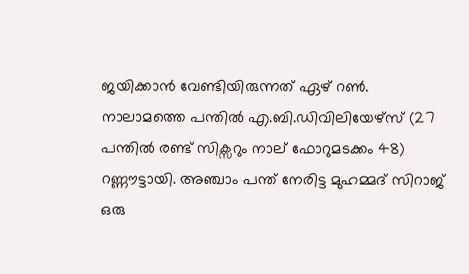ജയിക്കാന്‍ വേണ്ടിയിരുന്നത് ഏഴ് റണ്‍. നാലാമത്തെ പന്തില്‍ എ.ബി.ഡിവിലിയേഴ്സ് (27 പന്തില്‍ രണ്ട് സിക്സറും നാല് ഫോറുമടക്കം 48) റണ്ണൗട്ടായി. അഞ്ചാം പന്ത് നേരിട്ട മുഹമ്മദ് സിറാജ് ഒരു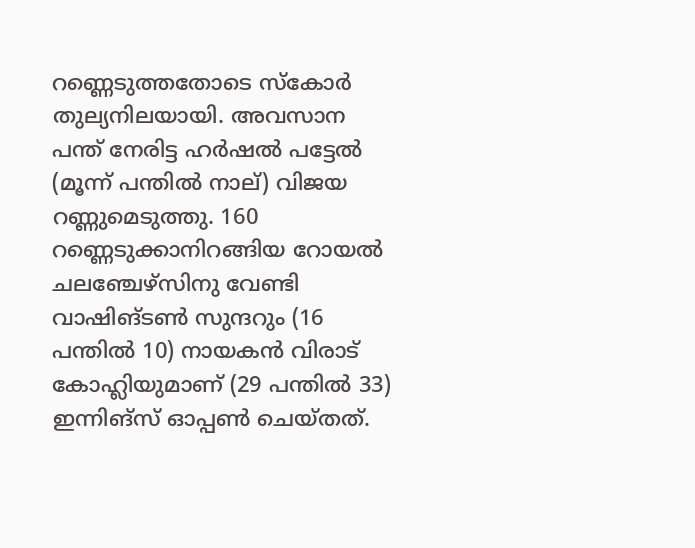റണ്ണെടുത്തതോടെ സ്‌കോര്‍ തുല്യനിലയായി. അവസാന പന്ത് നേരിട്ട ഹര്‍ഷല്‍ പട്ടേല്‍ (മൂന്ന് പന്തില്‍ നാല്) വിജയ റണ്ണുമെടുത്തു. 160 റണ്ണെടുക്കാനിറങ്ങിയ റോയല്‍ ചലഞ്ചേഴ്സിനു വേണ്ടി വാഷിങ്ടണ്‍ സുന്ദറും (16 പന്തില്‍ 10) നായകന്‍ വിരാട് കോഹ്ലിയുമാണ് (29 പന്തില്‍ 33) ഇന്നിങ്സ് ഓപ്പണ്‍ ചെയ്തത്.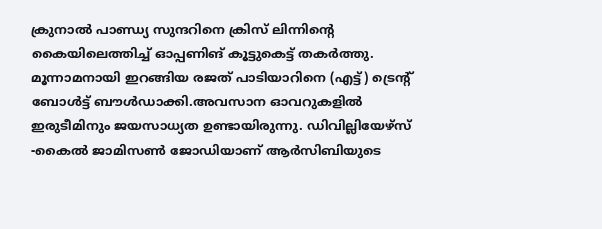ക്രുനാല്‍ പാണ്ഡ്യ സുന്ദറിനെ ക്രിസ് ലിന്നിന്റെ കൈയിലെത്തിച്ച് ഓപ്പണിങ് കൂട്ടുകെട്ട് തകര്‍ത്തു. മൂന്നാമനായി ഇറങ്ങിയ രജത് പാടിയാറിനെ (എട്ട്) ട്രെന്റ് ബോള്‍ട്ട് ബൗള്‍ഡാക്കി.അവസാന ഓവറുകളില്‍ ഇരുടീമിനും ജയസാധ്യത ഉണ്ടായിരുന്നു. ഡിവില്ലിയേഴ്സ് -കൈല്‍ ജാമിസണ്‍ ജോഡിയാണ് ആര്‍സിബിയുടെ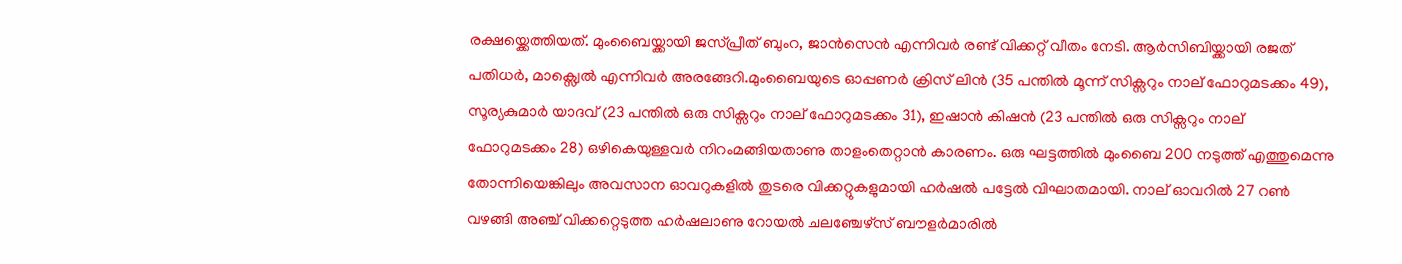രക്ഷയ്ക്കെത്തിയത്. മുംബൈയ്ക്കായി ജസ്പ്രീത് ബുംറ, ജാന്‍സെന്‍ എന്നിവര്‍ രണ്ട് വിക്കറ്റ് വീതം നേടി. ആര്‍സിബിയ്ക്കായി രജത് പതിധര്‍, മാക്സ്വെല്‍ എന്നിവര്‍ അരങ്ങേറി.മുംബൈയുടെ ഓപ്പണര്‍ ക്രിസ് ലിന്‍ (35 പന്തില്‍ മൂന്ന് സിക്സറും നാല് ഫോറുമടക്കം 49), സൂര്യകുമാര്‍ യാദവ് (23 പന്തില്‍ ഒരു സിക്സറും നാല് ഫോറുമടക്കം 31), ഇഷാന്‍ കിഷന്‍ (23 പന്തില്‍ ഒരു സിക്സറും നാല് ഫോറുമടക്കം 28) ഒഴികെയുള്ളവര്‍ നിറംമങ്ങിയതാണു താളംതെറ്റാന്‍ കാരണം. ഒരു ഘട്ടത്തില്‍ മുംബൈ 200 നടുത്ത് എത്തുമെന്നു തോന്നിയെങ്കിലും അവസാന ഓവറുകളില്‍ തുടരെ വിക്കറ്റുകളുമായി ഹര്‍ഷല്‍ പട്ടേല്‍ വിഘാതമായി. നാല് ഓവറില്‍ 27 റണ്‍ വഴങ്ങി അഞ്ച് വിക്കറ്റെടുത്ത ഹര്‍ഷലാണു റോയല്‍ ചലഞ്ചേഴ്സ് ബൗളര്‍മാരില്‍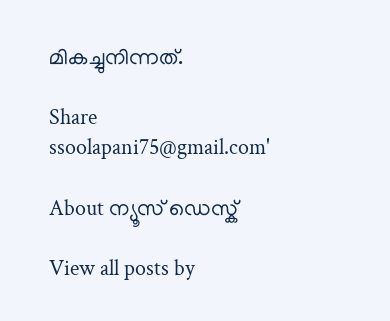മികച്ചുനിന്നത്.

Share
ssoolapani75@gmail.com'

About ന്യൂസ് ഡെസ്ക്

View all posts by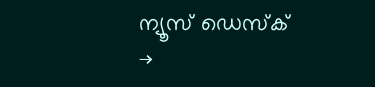ന്യൂസ് ഡെസ്ക് →